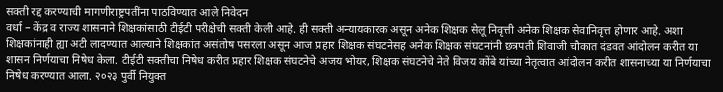सक्ती रद्द करण्याची मागणीराष्ट्रपतींना पाठविण्यात आले निवेदन
वर्धा – केंद्र व राज्य शासनाने शिक्षकांसाठी टीईटी परीक्षेची सक्ती केली आहे. ही सक्ती अन्यायकारक असून अनेक शिक्षक सेलू निवृत्ती अनेक शिक्षक सेवानिवृत्त होणार आहे. अशा शिक्षकांनाही ह्या अटी लादण्यात आल्याने शिक्षकांत असंतोष पसरला असून आज प्रहार शिक्षक संघटनेसह अनेक शिक्षक संघटनांनी छत्रपती शिवाजी चौकात दंडवत आंदोलन करीत या शासन निर्णयाचा निषेध केला. टीईटी सक्तीचा निषेध करीत प्रहार शिक्षक संघटनेचे अजय भोयर, शिक्षक संघटनेचे नेते विजय कोंबे यांच्या नेतृत्वात आंदोलन करीत शासनाच्या या निर्णयाचा निषेध करण्यात आला. २०२३ पुर्वी नियुक्त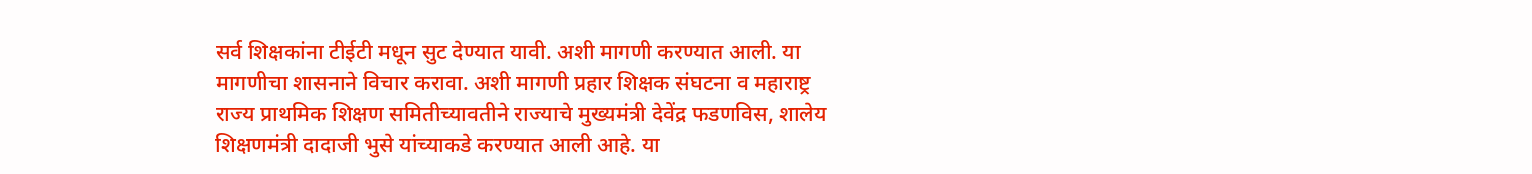सर्व शिक्षकांना टीईटी मधून सुट देण्यात यावी. अशी मागणी करण्यात आली. या मागणीचा शासनाने विचार करावा. अशी मागणी प्रहार शिक्षक संघटना व महाराष्ट्र राज्य प्राथमिक शिक्षण समितीच्यावतीने राज्याचे मुख्यमंत्री देवेंद्र फडणविस, शालेय शिक्षणमंत्री दादाजी भुसे यांच्याकडे करण्यात आली आहे. या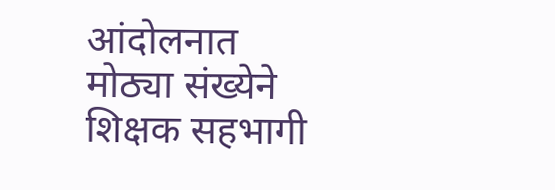आंदोलनात मोठ्या संख्येने शिक्षक सहभागी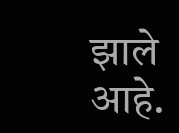झाले आहे.